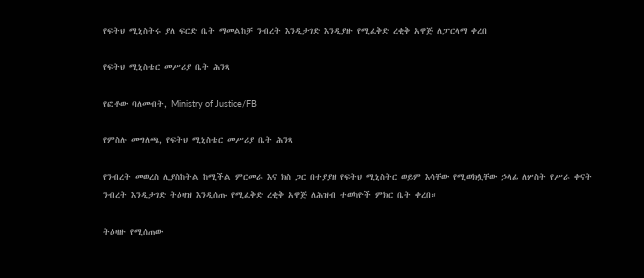የፍትህ ሚኒስትሩ ያለ ፍርድ ቤት ማመልከቻ ንብረት እንዲታገድ እንዲያዙ የሚፈቅድ ረቂቅ አዋጅ ለፓርላማ ቀረበ

የፍትህ ሚኒስቴር መሥሪያ ቤት ሕንጻ

የፎቶው ባለመብት, Ministry of Justice/FB

የምስሉ መግለጫ, የፍትህ ሚኒስቴር መሥሪያ ቤት ሕንጻ

የንብረት መወረስ ሊያስከትል ከሚችል ምርመራ እና ክስ ጋር በተያያዘ የፍትህ ሚኒስትር ወይም እሳቸው የሚወክሏቸው ኃላፊ ለሦስት የሥራ ቀናት ንብረት እንዲታገድ ትዕዛዝ እንዲሰጡ የሚፈቅድ ረቂቅ አዋጅ ለሕዝብ ተወካዮች ምክር ቤት ቀረበ።

ትዕዛዙ የሚሰጠው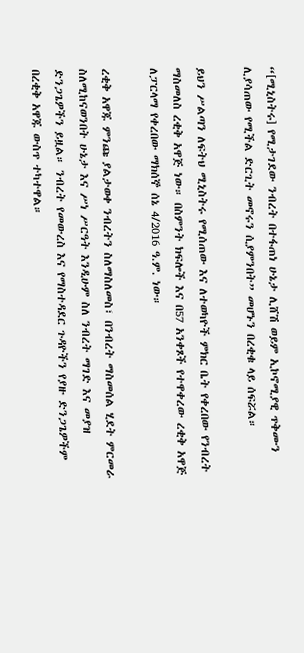“[ሚኒስትሩ] የሚታገደው ንብረት በተፋጠነ ሁኔታ ሊሸሽ ወይም ኢኮኖሚያዊ ጥቅሙን ሊያሳጠው የሚችል ድርጊት መኖሩን ሲያምንበት” መሆኑን በረቂቁ ላይ ሰፍሯል።

ይህን ሥልጣን ለፍትህ ሚኒስትሩ የሚሰጠው እና ለተወካዮች ምክር ቤት የቀረበው የንብረት ማስመለስ ረቂቅ አዋጅ ነው። በስምንት ክፍሎች እና በ57 አንቀጾች የተዋቀረው ረቂቅ አዋጅ ለፓርላማ የቀረበው ማክሰኞ ሰኔ 4/2016 ዓ.ም. ነው።

ረቂቅ አዋጁ ምንጩ ያልታወቀ ንብረትን ስለማስለመስ፣ በንብረት ማስመሰል ሂደት ምርመራ ስለሚከናወንበት ሁኔታ እና ሥነ ሥርዓት እንዲሁም ስለ ንብረት ማገድ እና መያዝ ድንጋጌዎችን ይዟል። ንብረት የመውረስ እና የማስተዳደር ጉዳዮችን የያዙ ድንጋጌዎችም በረቂቅ አዋጁ ውስጥ ተካተዋል።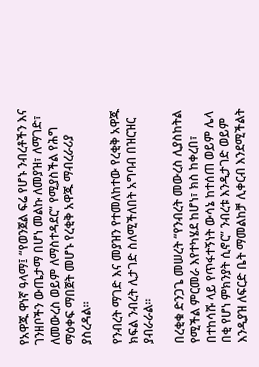የአዋጁ ዋነኛ ዓላማ፤ “የወንጀል ፍሬ የሆኑ ንብረቶችን እና ገንዘቦችን ውጤታማ በሆነ መልኩ ለመያዝ፣ ለማገድ፣ ለመውረስ ወይም ለማስተዳደር” የሚያስችል የሕግ ማዕቀፍ ማበጀት መሆኑ የረቂቅ አዋጁ ማብረራሪያ ያስረዳል።

የንብረት ማገድ እና መያዝን የተመለከተው የረቂቅ አዋጁ ክፍል ንብረት ሊታገድ ስለሚችለበት አግባብ በዝርዝር ያብራራል።

በረቂቁ ድንጋጌ መሠረት “የንብረት መውረስ ሊያስከትል የሚችል ምርመራ እየተካሄደ ከሆነ፣ ክስ ከቀረበ፣ በተከሳሹ ላይ የጥፋተኝነት ውሳኔ ከተሰጠ ወይም ሌላ በቂ የሆነ ምክንያት ሲኖር” ንብረቱ እንዲታገድ ወይም እንዲያዝ ለፍርድ ቤት ማመልከቻ ሊቀርብ እንደሚችልት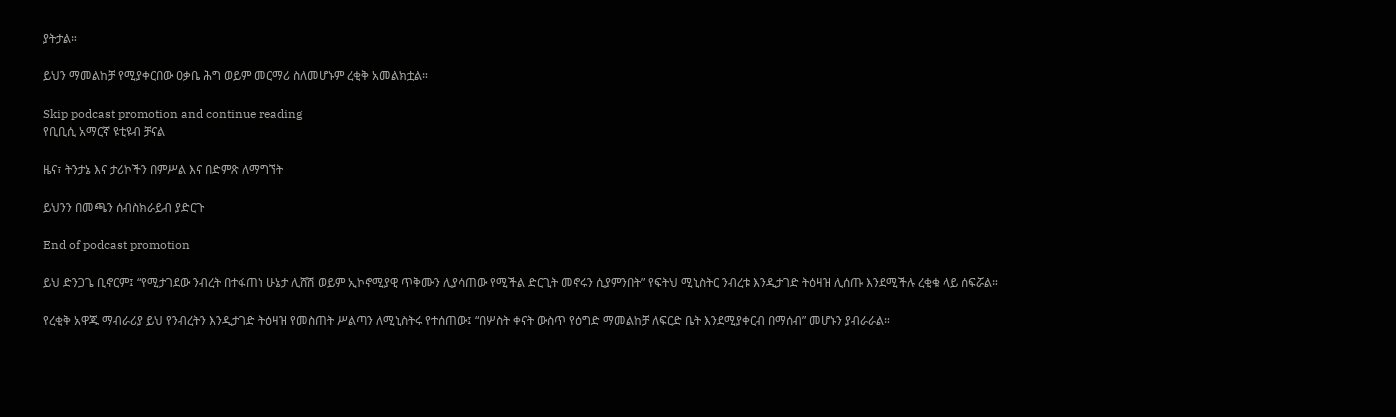ያትታል።

ይህን ማመልከቻ የሚያቀርበው ዐቃቤ ሕግ ወይም መርማሪ ስለመሆኑም ረቂቅ አመልክቷል።

Skip podcast promotion and continue reading
የቢቢሲ አማርኛ ዩቲዩብ ቻናል

ዜና፣ ትንታኔ እና ታሪኮችን በምሥል እና በድምጽ ለማግኘት

ይህንን በመጫን ሰብስክራይብ ያድርጉ

End of podcast promotion

ይህ ድንጋጌ ቢኖርም፤ “የሚታገደው ንብረት በተፋጠነ ሁኔታ ሊሸሽ ወይም ኢኮኖሚያዊ ጥቅሙን ሊያሳጠው የሚችል ድርጊት መኖሩን ሲያምንበት” የፍትህ ሚኒስትር ንብረቱ እንዲታገድ ትዕዛዝ ሊሰጡ እንደሚችሉ ረቂቁ ላይ ሰፍሯል።

የረቂቅ አዋጁ ማብራሪያ ይህ የንብረትን እንዲታገድ ትዕዛዝ የመስጠት ሥልጣን ለሚኒስትሩ የተሰጠው፤ “በሦስት ቀናት ውስጥ የዕግድ ማመልከቻ ለፍርድ ቤት እንደሚያቀርብ በማሰብ” መሆኑን ያብራራል።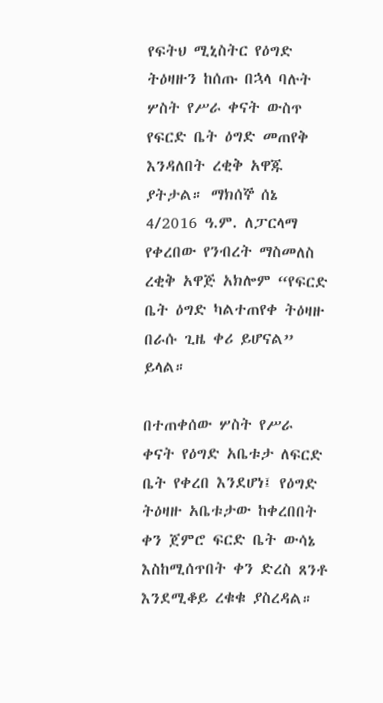የፍትህ ሚኒስትር የዕግድ ትዕዛዙን ከሰጡ በኋላ ባሉት ሦስት የሥራ ቀናት ውስጥ የፍርድ ቤት ዕግድ መጠየቅ እንዳለበት ረቂቅ አዋጁ ያትታል። ማክሰኞ ሰኔ 4/2016 ዓ.ም. ለፓርላማ የቀረበው የንብረት ማስመለስ ረቂቅ አዋጅ አክሎም “የፍርድ ቤት ዕግድ ካልተጠየቀ ትዕዛዙ በራሱ ጊዜ ቀሪ ይሆናል” ይላል።

በተጠቀሰው ሦስት የሥራ ቀናት የዕግድ አቤቱታ ለፍርድ ቤት የቀረበ እንደሆነ፤ የዕግድ ትዕዛዙ አቤቱታው ከቀረበበት ቀን ጀምሮ ፍርድ ቤት ውሳኔ እስከሚሰጥበት ቀን ድረስ ጸንቶ እንደሚቆይ ረቁቁ ያስረዳል።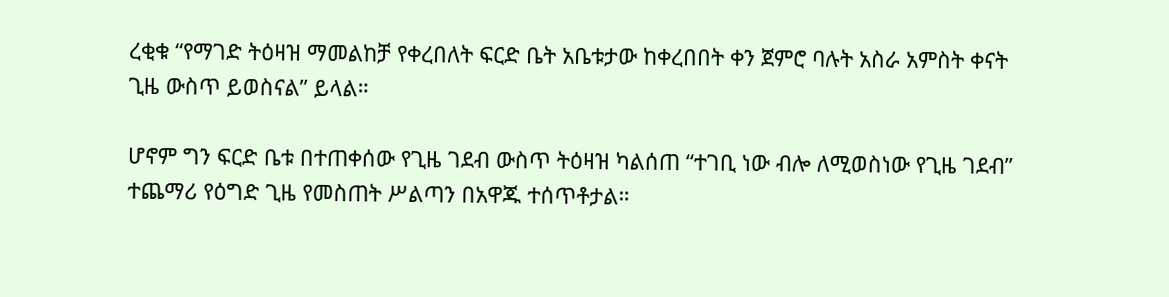ረቂቁ “የማገድ ትዕዛዝ ማመልከቻ የቀረበለት ፍርድ ቤት አቤቱታው ከቀረበበት ቀን ጀምሮ ባሉት አስራ አምስት ቀናት ጊዜ ውስጥ ይወስናል” ይላል።

ሆኖም ግን ፍርድ ቤቱ በተጠቀሰው የጊዜ ገደብ ውስጥ ትዕዛዝ ካልሰጠ “ተገቢ ነው ብሎ ለሚወስነው የጊዜ ገደብ” ተጨማሪ የዕግድ ጊዜ የመስጠት ሥልጣን በአዋጁ ተሰጥቶታል።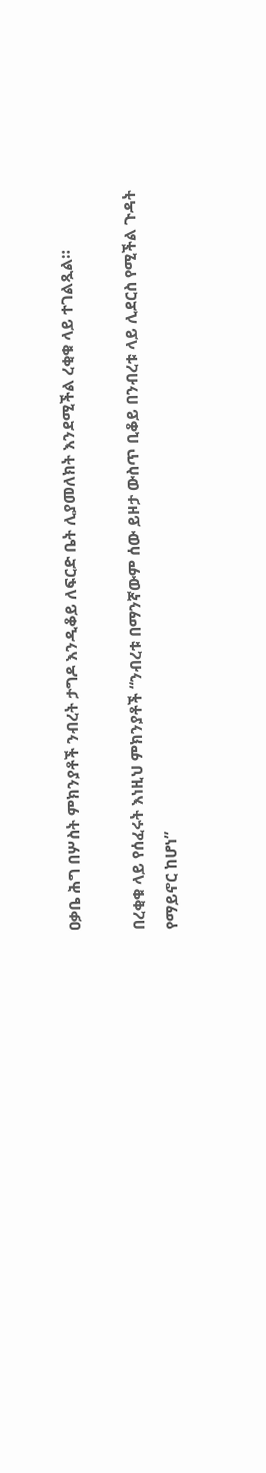ዐቃቤ ሕግ በሦስት ምክንያቶች ንብረት ታግዶ እንዲቆይ ለፍርድ ቤት ሊያመለክት እንደሚችል ረቂቁ ላይ ተገልጿል።

በረቂቁ ላይ የሰፈሩት እነዚህ ምክንያቶች “ንብረቱ በማንኛውም ሰው ይዞታ ውስጥ ቢቆይ በንብረቱ ላይ ሊደርስ የሚችል ጉዳት የማይኖር ከሆነ”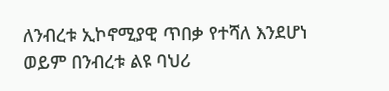ለንብረቱ ኢኮኖሚያዊ ጥበቃ የተሻለ እንደሆነ ወይም በንብረቱ ልዩ ባህሪ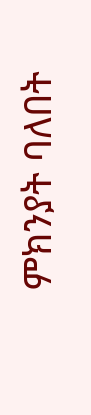ምክንያት ባለበት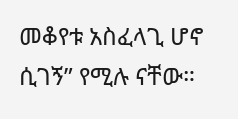መቆየቱ አስፈላጊ ሆኖ ሲገኝ” የሚሉ ናቸው።